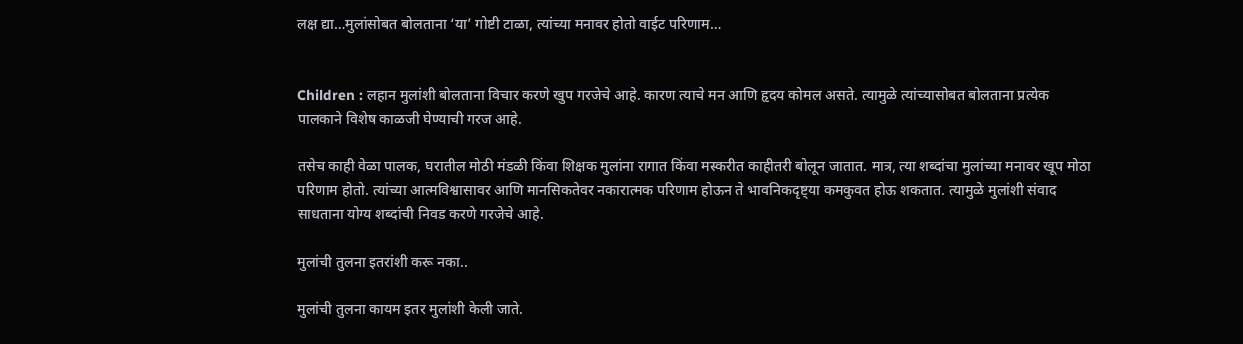लक्ष द्या…मुलांसोबत बोलताना ‘या’ गोष्टी टाळा, त्यांच्या मनावर होतो वाईट परिणाम…


Children : लहान मुलांशी बोलताना विचार करणे खुप गरजेचे आहे. कारण त्याचे मन आणि हृदय कोमल असते. त्यामुळे त्यांच्यासोबत बोलताना प्रत्येक पालकाने विशेष काळजी घेण्याची गरज आहे.

तसेच काही वेळा पालक, घरातील मोठी मंडळी किंवा शिक्षक मुलांना रागात किंवा मस्करीत काहीतरी बोलून जातात. मात्र, त्या शब्दांचा मुलांच्या मनावर खूप मोठा परिणाम होतो. त्यांच्या आत्मविश्वासावर आणि मानसिकतेवर नकारात्मक परिणाम होऊन ते भावनिकदृष्ट्या कमकुवत होऊ शकतात. त्यामुळे मुलांशी संवाद साधताना योग्य शब्दांची निवड करणे गरजेचे आहे.

मुलांची तुलना इतरांशी करू नका..

मुलांची तुलना कायम इतर मुलांशी केली जाते.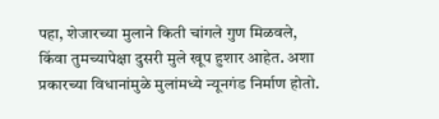पहा, शेजारच्या मुलाने किती चांगले गुण मिळवले, किंवा तुमच्यापेक्षा दुसरी मुले खूप हुशार आहेत. अशा प्रकारच्या विधानांमुळे मुलांमध्ये न्यूनगंड निर्माण होतो.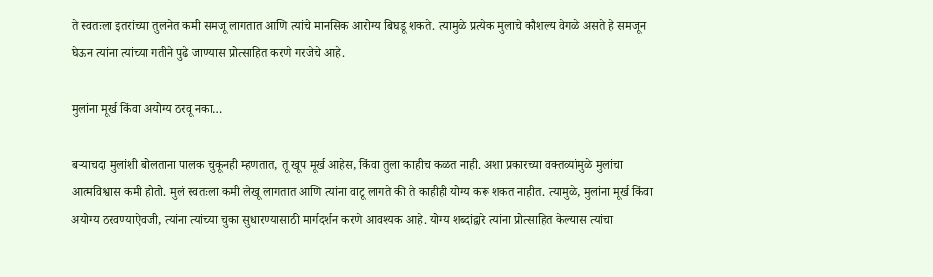ते स्वतःला इतरांच्या तुलनेत कमी समजू लागतात आणि त्यांचे मानसिक आरोग्य बिघडू शकते. त्यामुळे प्रत्येक मुलाचे कौशल्य वेगळे असते हे समजून घेऊन त्यांना त्यांच्या गतीने पुढे जाण्यास प्रोत्साहित करणे गरजेचे आहे.

मुलांना मूर्ख किंवा अयोग्य ठरवू नका…

बऱ्याचदा मुलांशी बोलताना पालक चुकूनही म्हणतात, तू खूप मूर्ख आहेस, किंवा तुला काहीच कळत नाही. अशा प्रकारच्या वक्तव्यांमुळे मुलांचा आत्मविश्वास कमी होतो. मुलं स्वतःला कमी लेखू लागतात आणि त्यांना वाटू लागते की ते काहीही योग्य करू शकत नाहीत. त्यामुळे, मुलांना मूर्ख किंवा अयोग्य ठरवण्याऐवजी, त्यांना त्यांच्या चुका सुधारण्यासाठी मार्गदर्शन करणे आवश्यक आहे. योग्य शब्दांद्वारे त्यांना प्रोत्साहित केल्यास त्यांचा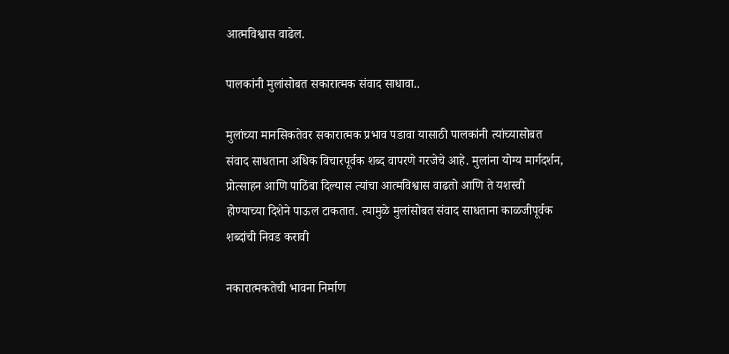आत्मविश्वास वाढेल.

पालकांनी मुलांसोबत सकारात्मक संवाद साधावा..

मुलांच्या मानसिकतेवर सकारात्मक प्रभाव पडावा यासाठी पालकांनी त्यांच्यासोबत संवाद साधताना अधिक विचारपूर्वक शब्द वापरणे गरजेचे आहे. मुलांना योग्य मार्गदर्शन, प्रोत्साहन आणि पाठिंबा दिल्यास त्यांचा आत्मविश्वास वाढतो आणि ते यशस्वी होण्याच्या दिशेने पाऊल टाकतात. त्यामुळे मुलांसोबत संवाद साधताना काळजीपूर्वक शब्दांची निवड करावी

नकारात्मकतेची भावना निर्माण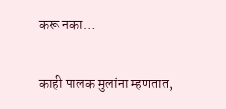करू नका…

काही पालक मुलांना म्हणतात,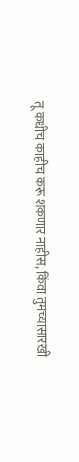तू कधीच काहीच करू शकणार नाहीस, किंवा तुमच्यासारखी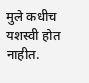मुले कधीच यशस्वी होत नाहीत.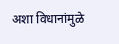अशा विधानांमुळे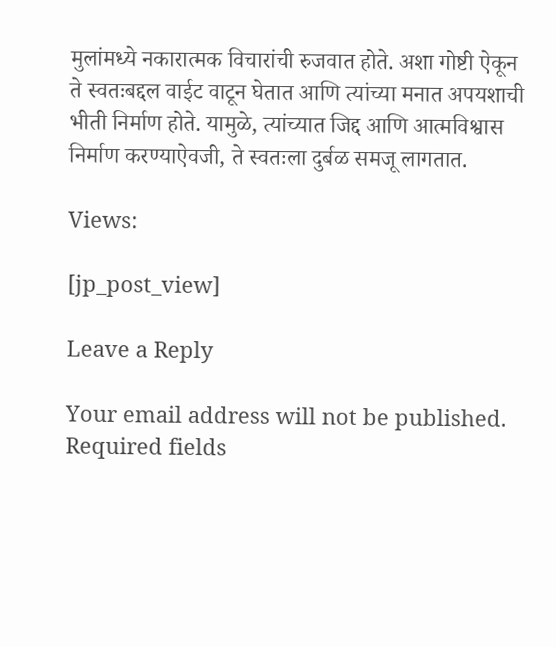मुलांमध्ये नकारात्मक विचारांची रुजवात होते. अशा गोष्टी ऐकून ते स्वतःबद्दल वाईट वाटून घेतात आणि त्यांच्या मनात अपयशाची भीती निर्माण होते. यामुळे, त्यांच्यात जिद्द आणि आत्मविश्वास निर्माण करण्याऐवजी, ते स्वतःला दुर्बळ समजू लागतात.

Views:

[jp_post_view]

Leave a Reply

Your email address will not be published. Required fields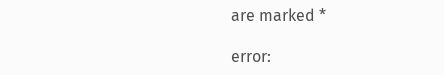are marked *

error: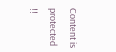Content is protected !!